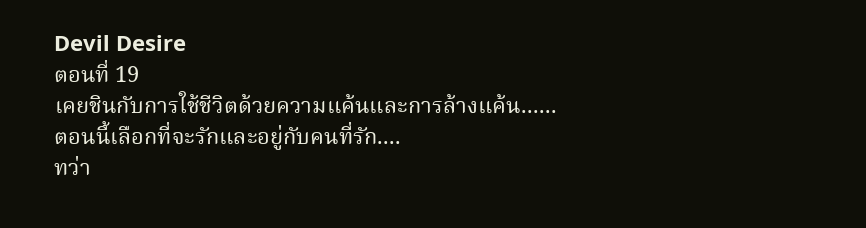Devil Desire
ตอนที่ 19
เคยชินกับการใช้ชีวิตด้วยความแค้นและการล้างแค้น......
ตอนนี้เลือกที่จะรักและอยู่กับคนที่รัก....
ทว่า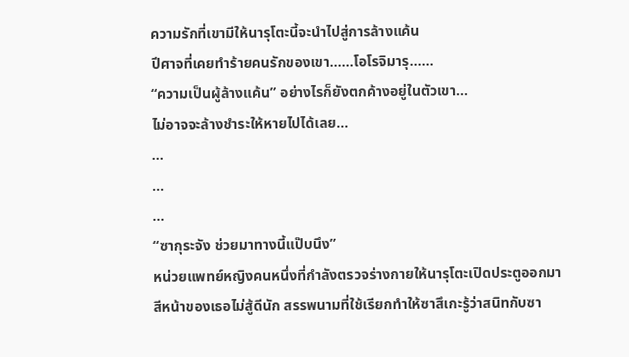ความรักที่เขามีให้นารุโตะนี้จะนำไปสู่การล้างแค้น
ปีศาจที่เคยทำร้ายคนรักของเขา......โอโรจิมารุ......
“ความเป็นผู้ล้างแค้น” อย่างไรก็ยังตกค้างอยู่ในตัวเขา...
ไม่อาจจะล้างชำระให้หายไปได้เลย...
...
...
...
“ซากุระจัง ช่วยมาทางนี้แป๊บนึง”
หน่วยแพทย์หญิงคนหนึ่งที่กำลังตรวจร่างกายให้นารุโตะเปิดประตูออกมา
สีหน้าของเธอไม่สู้ดีนัก สรรพนามที่ใช้เรียกทำให้ซาสึเกะรู้ว่าสนิทกับซา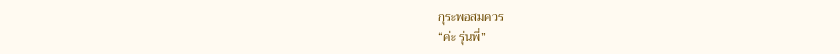กุระพอสมควร
“ค่ะ รุ่นพี่”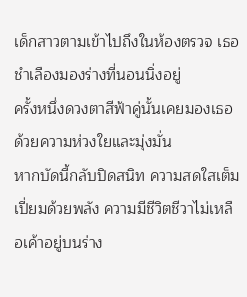เด็กสาวตามเข้าไปถึงในห้องตรวจ เธอชำเลืองมองร่างที่นอนนิ่งอยู่
ครั้งหนึ่งดวงตาสีฟ้าคู่นั้นเคยมองเธอด้วยความห่วงใยและมุ่งมั่น
หากบัดนี้กลับปิดสนิท ความสดใสเต็มเปี่ยมด้วยพลัง ความมีชีวิตชีวาไม่เหลือเค้าอยู่บนร่าง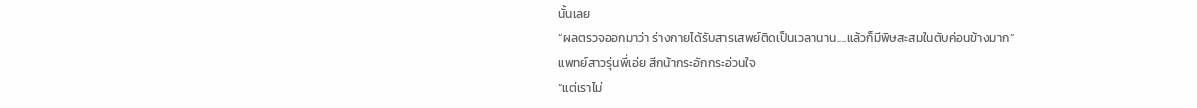นั้นเลย
“ผลตรวจออกมาว่า ร่างกายได้รับสารเสพย์ติดเป็นเวลานาน....แล้วก็มีพิษสะสมในตับค่อนข้างมาก”
แพทย์สาวรุ่นพี่เอ่ย สีกน้ากระอักกระอ่วนใจ
“แต่เราไม่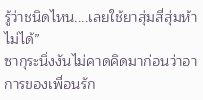รู้ว่าชนิดไหน....เลยใช้ยาสุ่มสี่สุ่มห้าไม่ได้”
ซากุระนิ่งงันไม่คาดคิดมาก่อนว่าอาการของเพื่อนรัก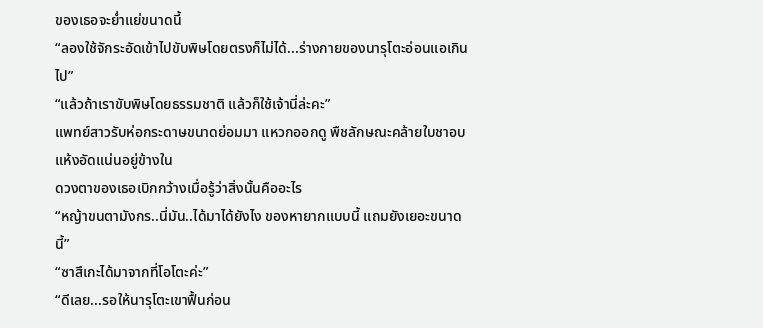ของเธอจะย่ำแย่ขนาดนี้
“ลองใช้จักระอัดเข้าไปขับพิษโดยตรงก็ไม่ได้...ร่างกายของนารุโตะอ่อนแอเกินไป”
“แล้วถ้าเราขับพิษโดยธรรมชาติ แล้วก็ใช้เจ้านี่ล่ะคะ”
แพทย์สาวรับห่อกระดาษขนาดย่อมมา แหวกออกดู พืชลักษณะคล้ายใบชาอบแห้งอัดแน่นอยู่ข้างใน
ดวงตาของเธอเบิกกว้างเมื่อรู้ว่าสิ่งนั้นคืออะไร
“หญ้าขนตามังกร..นี่มัน..ได้มาได้ยังไง ของหายากแบบนี้ แถมยังเยอะขนาดนี้”
“ซาสึเกะได้มาจากที่โอโตะค่ะ”
“ดีเลย...รอให้นารุโตะเขาฟื้นก่อน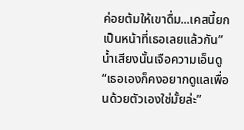ค่อยต้มให้เขาดื่ม...เคสนี้ยกเป็นหน้าที่เธอเลยแล้วกัน”
น้ำเสียงนั้นเจือความเอ็นดู “เธอเองก็คงอยากดูแลเพื่อนด้วยตัวเองใช่มั้ยล่ะ”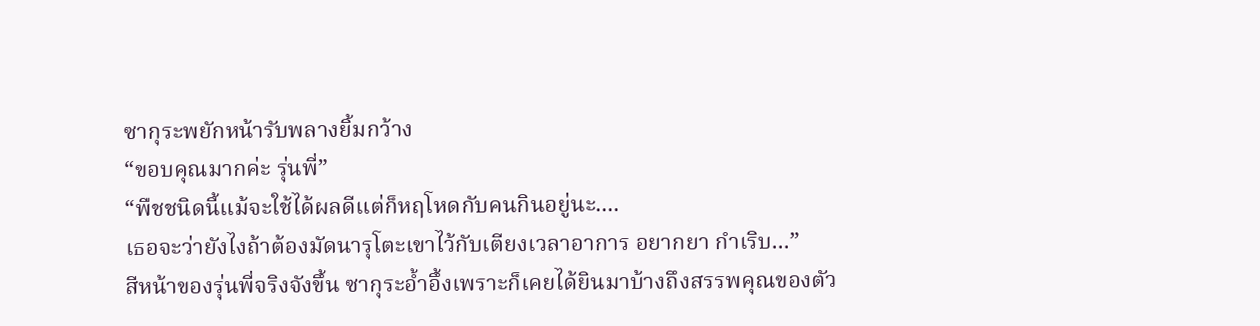ซากุระพยักหน้ารับพลางยิ้มกว้าง
“ขอบคุณมากค่ะ รุ่นพี่”
“พืชชนิดนี้แม้จะใช้ได้ผลดีแต่ก็หฤโหดกับคนกินอยู่นะ....
เธอจะว่ายังไงถ้าต้องมัดนารุโตะเขาไว้กับเตียงเวลาอาการ อยากยา กำเริบ...”
สีหน้าของรุ่นพี่จริงจังขึ้น ซากุระอ้ำอึ้งเพราะก็เคยได้ยินมาบ้างถึงสรรพคุณของตัว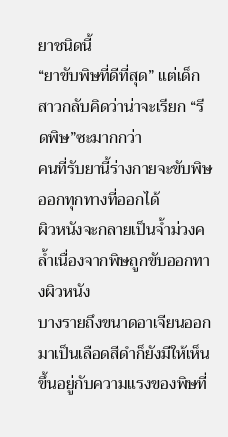ยาชนิดนี้
“ยาขับพิษที่ดีที่สุด” แต่เด็กสาวกลับคิดว่าน่าจะเรียก “รีดพิษ”ซะมากกว่า
คนที่รับยานี้ร่างกายจะขับพิษออกทุกทางที่ออกได้
ผิวหนังจะกลายเป็นจ้ำม่วงคล้ำเนื่องจากพิษถูกขับออกทางผิวหนัง
บางรายถึงขนาดอาเจียนออกมาเป็นเลือดสีดำก็ยังมีให้เห็น
ขึ้นอยู่กับความแรงของพิษที่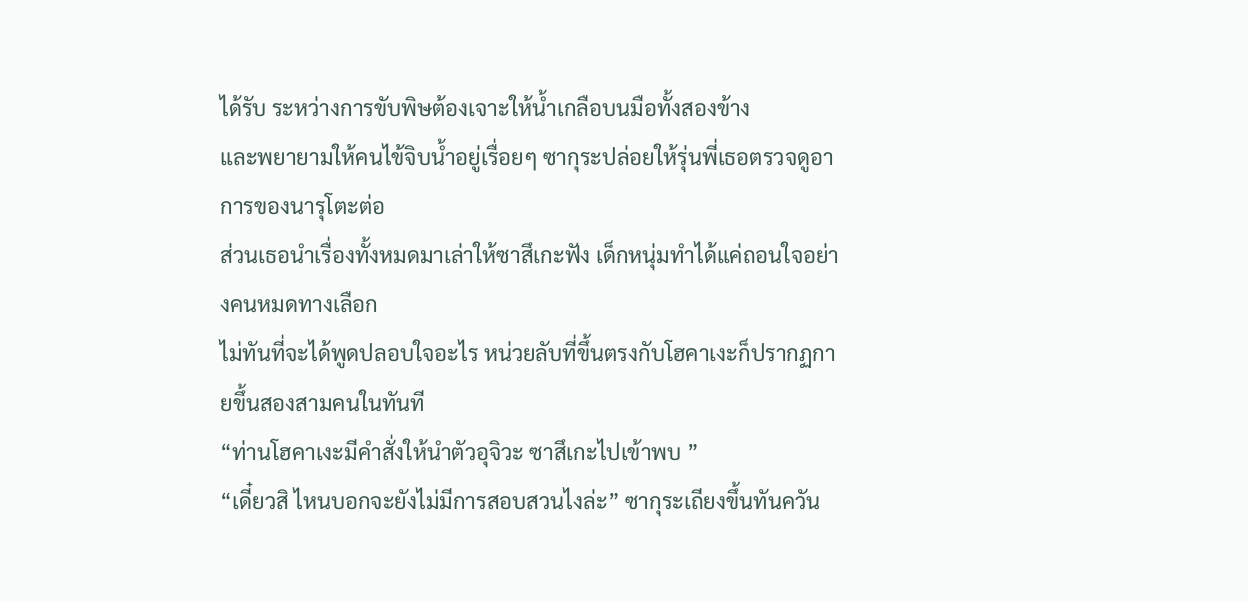ได้รับ ระหว่างการขับพิษต้องเจาะให้น้ำเกลือบนมือทั้งสองข้าง
และพยายามให้คนไข้จิบน้ำอยู่เรื่อยๆ ซากุระปล่อยให้รุ่นพี่เธอตรวจดูอาการของนารุโตะต่อ
ส่วนเธอนำเรื่องทั้งหมดมาเล่าให้ซาสึเกะฟัง เด็กหนุ่มทำได้แค่ถอนใจอย่างคนหมดทางเลือก
ไม่ทันที่จะได้พูดปลอบใจอะไร หน่วยลับที่ขึ้นตรงกับโฮคาเงะก็ปรากฏกายขึ้นสองสามคนในทันที
“ท่านโฮคาเงะมีคำสั่งให้นำตัวอุจิวะ ซาสึเกะไปเข้าพบ ”
“เดี๋ยวสิ ไหนบอกจะยังไม่มีการสอบสวนไงล่ะ” ซากุระเถียงขึ้นทันควัน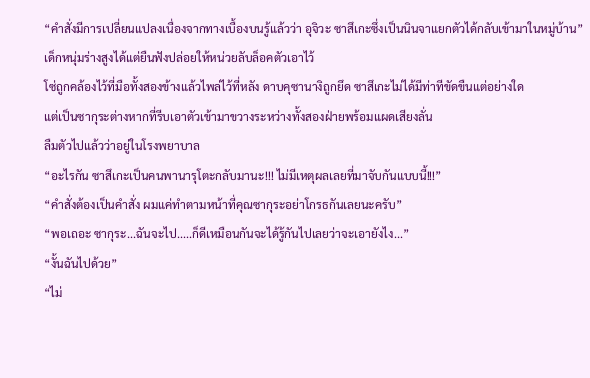“คำสั่งมีการเปลี่ยนแปลงเนื่องจากทางเบื้องบนรู้แล้วว่า อุจิวะ ซาสึเกะซึ่งเป็นนินจาแยกตัวได้กลับเข้ามาในหมู่บ้าน”
เด็กหนุ่มร่างสูงได้แต่ยืนฟังปล่อยให้หน่วยลับล็อคตัวเอาไว้
โซ่ถูกคล้องไว้ที่มือทั้งสองข้างแล้วไพล่ไว้ที่หลัง ดาบคุซานางิถูกยึด ซาสึเกะไม่ได้มีท่าทีขัดขืนแต่อย่างใด
แต่เป็นซากุระต่างหากที่รีบเอาตัวเข้ามาขวางระหว่างทั้งสองฝ่ายพร้อมแผดเสียงลั่น
ลืมตัวไปแล้วว่าอยู่ในโรงพยาบาล
“อะไรกัน ซาสึเกะเป็นคนพานารุโตะกลับมานะ!!! ไม่มีเหตุผลเลยที่มาจับกันแบบนี้!!!”
“คำสั่งต้องเป็นคำสั่ง ผมแค่ทำตามหน้าที่คุณซากุระอย่าโกรธกันเลยนะครับ”
“พอเถอะ ซากุระ...ฉันจะไป.....ก็ดีเหมือนกันจะได้รู้กันไปเลยว่าจะเอายังไง...”
“งั้นฉันไปด้วย”
“ไม่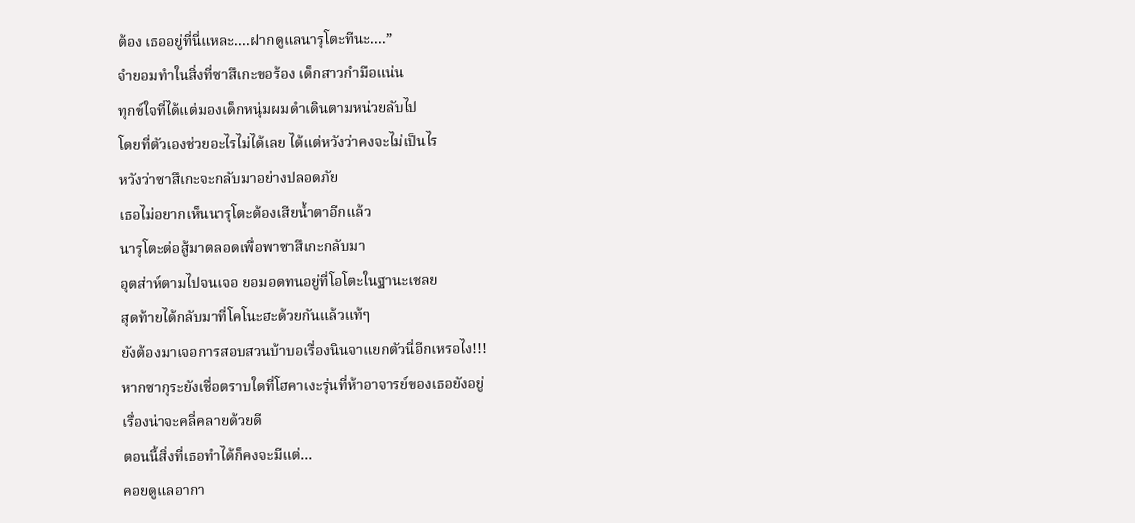ต้อง เธออยู่ที่นี่แหละ....ฝากดูแลนารุโตะทีนะ....”
จำยอมทำในสิ่งที่ซาสึเกะขอร้อง เด็กสาวกำมือแน่น
ทุกข์ใจที่ได้แต่มองเด็กหนุ่มผมดำเดินตามหน่วยลับไป
โดยที่ตัวเองช่วยอะไรไม่ได้เลย ได้แต่หวังว่าคงจะไม่เป็นไร
หวังว่าซาสึเกะจะกลับมาอย่างปลอดภัย
เธอไม่อยากเห็นนารุโตะต้องเสียน้ำตาอีกแล้ว
นารุโตะต่อสู้มาตลอดเพื่อพาซาสึเกะกลับมา
อุตส่าห์ตามไปจนเจอ ยอมอดทนอยู่ที่โอโตะในฐานะเชลย
สุดท้ายได้กลับมาที่โคโนะฮะด้วยกันแล้วแท้ๆ
ยังต้องมาเจอการสอบสวนบ้าบอเรื่องนินจาแยกตัวนี่อีกเหรอไง!!!
หากซากุระยังเชื่อตราบใดที่โฮคาเงะรุ่นที่ห้าอาจารย์ของเธอยังอยู่
เรื่องน่าจะคลี่คลายด้วยดี
ตอนนี้สิ่งที่เธอทำได้ก็คงจะมีแต่...
คอยดูแลอากา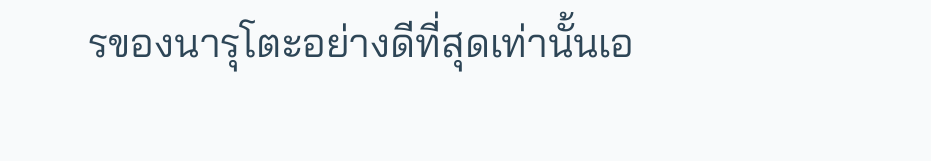รของนารุโตะอย่างดีที่สุดเท่านั้นเอ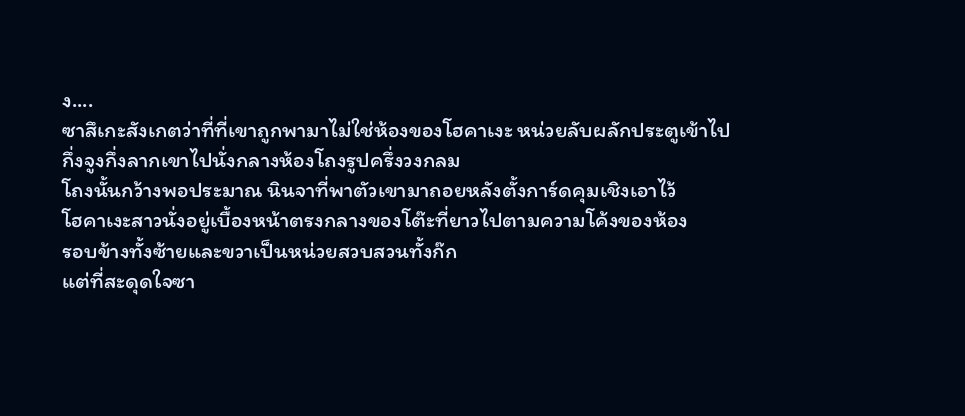ง....
ซาสึเกะสังเกตว่าที่ที่เขาถูกพามาไม่ใช่ห้องของโฮคาเงะ หน่วยลับผลักประตูเข้าไป
กึ่งจูงกึ่งลากเขาไปนั่งกลางห้องโถงรูปครึ่งวงกลม
โถงนั้นกว้างพอประมาณ นินจาที่พาตัวเขามาถอยหลังตั้งการ์ดคุมเชิงเอาไว้
โฮคาเงะสาวนั่งอยู่เบื้องหน้าตรงกลางของโต๊ะที่ยาวไปตามความโค้งของห้อง
รอบข้างทั้งซ้ายและขวาเป็นหน่วยสวบสวนทั้งก๊ก
แต่ที่สะดุดใจซา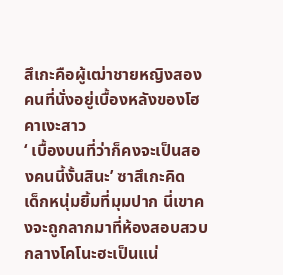สึเกะคือผู้เฒ่าชายหญิงสองคนที่นั่งอยู่เบื้องหลังของโฮคาเงะสาว
‘ เบื้องบนที่ว่าก็คงจะเป็นสองคนนี้งั้นสินะ’ ซาสึเกะคิด
เด็กหนุ่มยิ้มที่มุมปาก นี่เขาคงจะถูกลากมาที่ห้องสอบสวบกลางโคโนะฮะเป็นแน่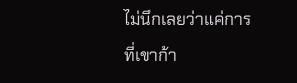ไม่นึกเลยว่าแค่การที่เขาก้า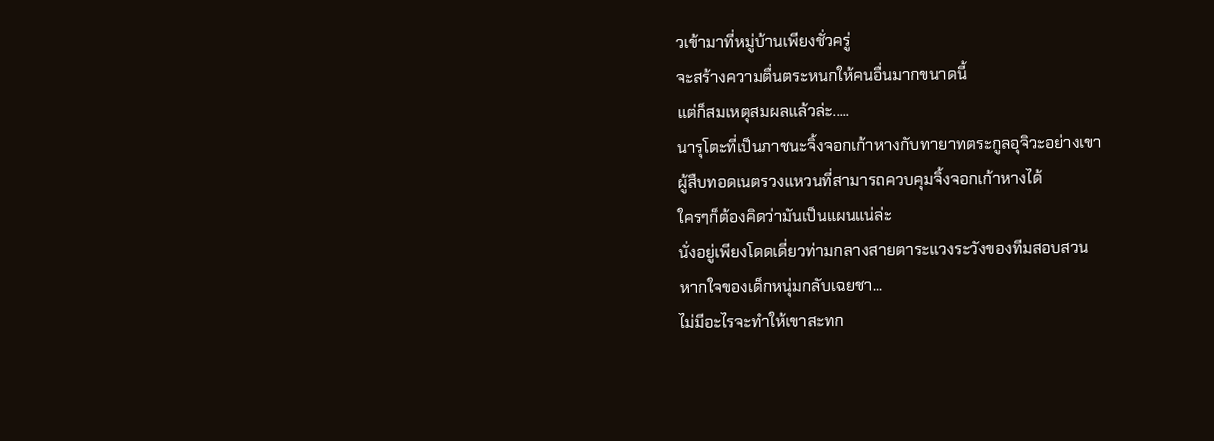วเข้ามาที่หมู่บ้านเพียงชั่วครู่
จะสร้างความตื่นตระหนกให้คนอื่นมากขนาดนี้
แต่ก็สมเหตุสมผลแล้วล่ะ.....
นารุโตะที่เป็นภาชนะจิ้งจอกเก้าหางกับทายาทตระกูลอุจิวะอย่างเขา
ผู้สืบทอดเนตรวงแหวนที่สามารถควบคุมจิ้งจอกเก้าหางได้
ใครๆก็ต้องคิดว่ามันเป็นแผนแน่ล่ะ
นั่งอยู่เพียงโดดเดี่ยวท่ามกลางสายตาระแวงระวังของทีมสอบสวน
หากใจของเด็กหนุ่มกลับเฉยชา...
ไม่มีอะไรจะทำให้เขาสะทก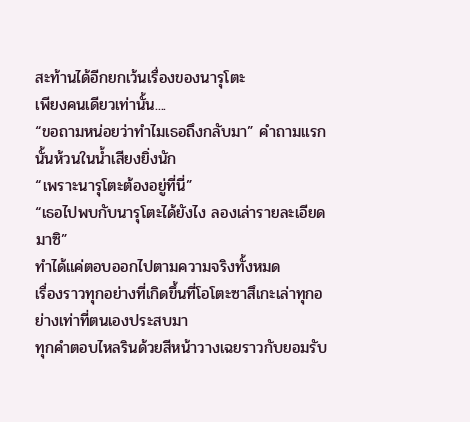สะท้านได้อีกยกเว้นเรื่องของนารุโตะ
เพียงคนเดียวเท่านั้น....
“ขอถามหน่อยว่าทำไมเธอถึงกลับมา” คำถามแรกนั้นห้วนในน้ำเสียงยิ่งนัก
“เพราะนารุโตะต้องอยู่ที่นี่”
“เธอไปพบกับนารุโตะได้ยังไง ลองเล่ารายละเอียดมาซิ”
ทำได้แค่ตอบออกไปตามความจริงทั้งหมด
เรื่องราวทุกอย่างที่เกิดขึ้นที่โอโตะซาสึเกะเล่าทุกอย่างเท่าที่ตนเองประสบมา
ทุกคำตอบไหลรินด้วยสีหน้าวางเฉยราวกับยอมรับ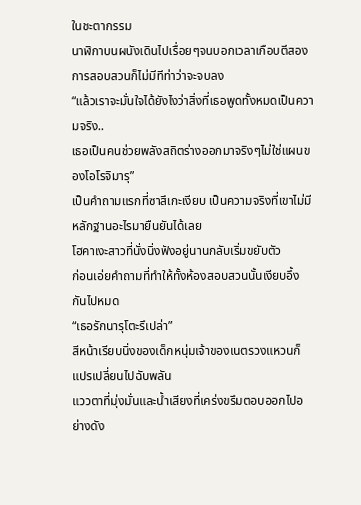ในชะตากรรม
นาฬิกาบนผนังเดินไปเรื่อยๆจนบอกเวลาเกือบตีสอง
การสอบสวนก็ไม่มีทีท่าว่าจะจบลง
“แล้วเราจะมั่นใจได้ยังไงว่าสิ่งที่เธอพูดทั้งหมดเป็นความจริง..
เธอเป็นคนช่วยพลังสถิตร่างออกมาจริงๆไม่ใช่แผนของโอโรจิมารุ”
เป็นคำถามแรกที่ซาสึเกะเงียบ เป็นความจริงที่เขาไม่มีหลักฐานอะไรมายืนยันได้เลย
โฮคาเงะสาวที่นั่งนิ่งฟังอยู่นานกลับเริ่มขยับตัว
ก่อนเอ่ยคำถามที่ทำให้ทั้งห้องสอบสวนนั้นเงียบอึ้งกันไปหมด
“เธอรักนารุโตะรึเปล่า”
สีหน้าเรียบนิ่งของเด็กหนุ่มเจ้าของเนตรวงแหวนก็แปรเปลี่ยนไปฉับพลัน
แววตาที่มุ่งมั่นและน้ำเสียงที่เคร่งขรึมตอบออกไปอย่างดัง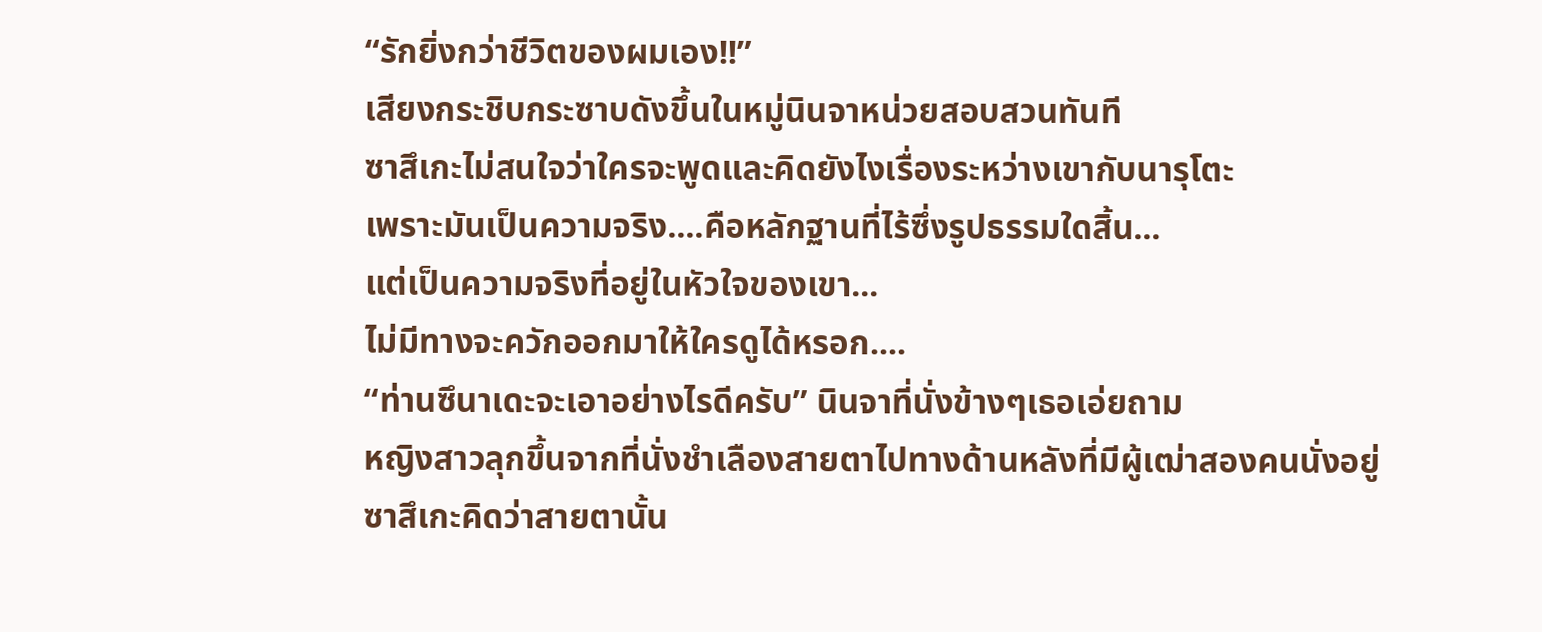“รักยิ่งกว่าชีวิตของผมเอง!!”
เสียงกระชิบกระซาบดังขึ้นในหมู่นินจาหน่วยสอบสวนทันที
ซาสึเกะไม่สนใจว่าใครจะพูดและคิดยังไงเรื่องระหว่างเขากับนารุโตะ
เพราะมันเป็นความจริง....คือหลักฐานที่ไร้ซึ่งรูปธรรมใดสิ้น...
แต่เป็นความจริงที่อยู่ในหัวใจของเขา...
ไม่มีทางจะควักออกมาให้ใครดูได้หรอก....
“ท่านซึนาเดะจะเอาอย่างไรดีครับ” นินจาที่นั่งข้างๆเธอเอ่ยถาม
หญิงสาวลุกขึ้นจากที่นั่งชำเลืองสายตาไปทางด้านหลังที่มีผู้เฒ่าสองคนนั่งอยู่
ซาสึเกะคิดว่าสายตานั้น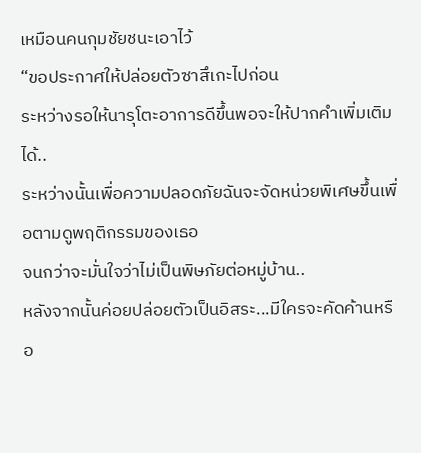เหมือนคนกุมชัยชนะเอาไว้
“ขอประกาศให้ปล่อยตัวซาสึเกะไปก่อน
ระหว่างรอให้นารุโตะอาการดีขึ้นพอจะให้ปากคำเพิ่มเติมได้..
ระหว่างนั้นเพื่อความปลอดภัยฉันจะจัดหน่วยพิเศษขึ้นเพื่อตามดูพฤติกรรมของเธอ
จนกว่าจะมั่นใจว่าไม่เป็นพิษภัยต่อหมู่บ้าน..
หลังจากนั้นค่อยปล่อยตัวเป็นอิสระ...มีใครจะคัดค้านหรือ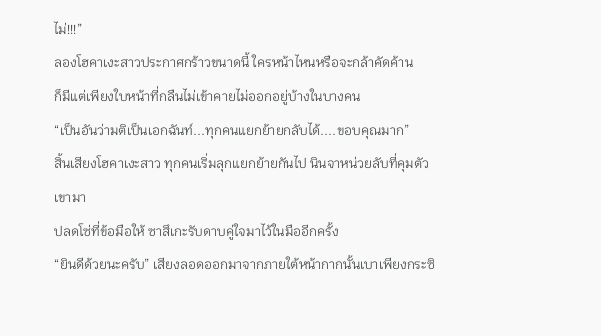ไม่!!!”
ลองโฮคาเงะสาวประกาศกร้าวขนาดนี้ ใครหน้าไหนหรือจะกล้าคัดค้าน
ก็มีแต่เพียงใบหน้าที่กลืนไม่เข้าคายไม่ออกอยู่บ้างในบางคน
“เป็นอันว่ามติเป็นเอกฉันท์...ทุกคนแยกย้ายกลับได้....ขอบคุณมาก”
สิ้นเสียงโฮคาเงะสาว ทุกคนเริ่มลุกแยกย้ายกันไป นินจาหน่วยลับที่คุมตัวเขามา
ปลดโซ่ที่ข้อมือให้ ซาสึเกะรับดาบคู่ใจมาไว้ในมืออีกครั้ง
“ยินดีด้วยนะครับ” เสียงลอดออกมาจากภายใต้หน้ากากนั้นเบาเพียงกระซิ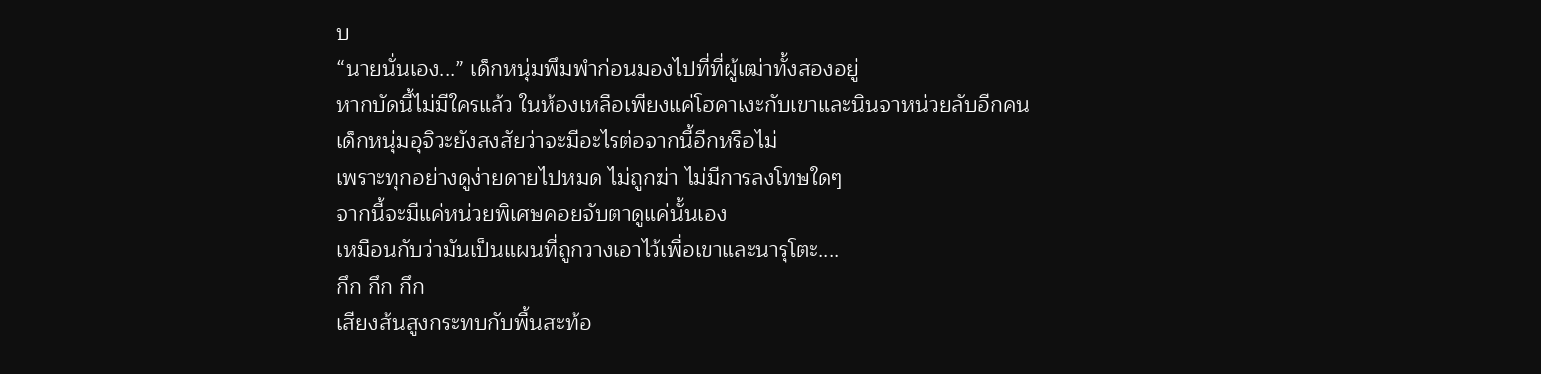บ
“นายนั่นเอง...” เด็กหนุ่มพึมพำก่อนมองไปที่ที่ผู้เฒ่าทั้งสองอยู่
หากบัดนี้ไม่มีใครแล้ว ในห้องเหลือเพียงแค่โฮคาเงะกับเขาและนินจาหน่วยลับอีกคน
เด็กหนุ่มอุจิวะยังสงสัยว่าจะมีอะไรต่อจากนี้อีกหรือไม่
เพราะทุกอย่างดูง่ายดายไปหมด ไม่ถูกฆ่า ไม่มีการลงโทษใดๆ
จากนี้จะมีแค่หน่วยพิเศษคอยจับตาดูแค่นั้นเอง
เหมือนกับว่ามันเป็นแผนที่ถูกวางเอาไว้เพื่อเขาและนารุโตะ....
กึก กึก กึก
เสียงส้นสูงกระทบกับพื้นสะท้อ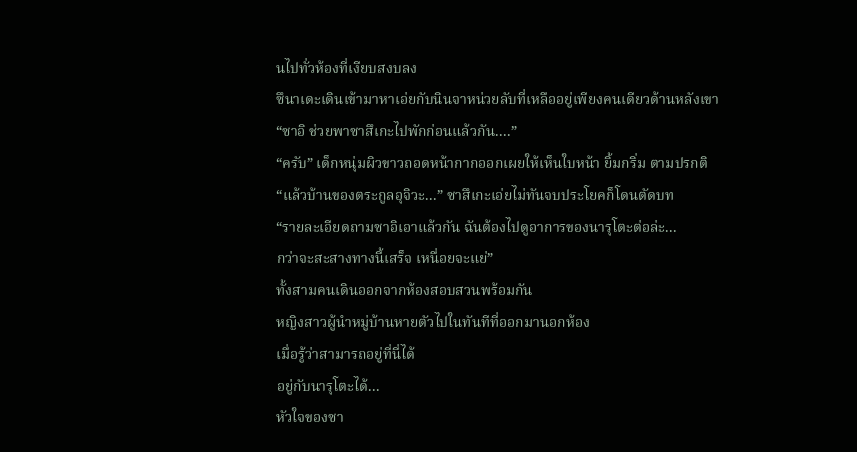นไปทั่วห้องที่เงียบสงบลง
ซึนาเดะเดินเข้ามาหาเอ่ยกับนินจาหน่วยลับที่เหลืออยู่เพียงคนเดียวด้านหลังเขา
“ซาอิ ช่วยพาซาสึเกะไปพักก่อนแล้วกัน....”
“ครับ” เด็กหนุ่มผิวขาวถอดหน้ากากออกเผยให้เห็นใบหน้า ยิ้มกริ่ม ตามปรกติ
“แล้วบ้านของตระกูลอุจิวะ...” ซาสึเกะเอ่ยไม่ทันจบประโยคก็โดนตัดบท
“รายละเอียดถามซาอิเอาแล้วกัน ฉันต้องไปดูอาการของนารุโตะต่อล่ะ...
กว่าจะสะสางทางนี้เสร็จ เหนื่อยจะแย่”
ทั้งสามคนเดินออกจากห้องสอบสวนพร้อมกัน
หญิงสาวผู้นำหมู่บ้านหายตัวไปในทันทีที่ออกมานอกห้อง
เมื่อรู้ว่าสามารถอยู่ที่นี่ได้
อยู่กับนารุโตะได้...
หัวใจของซา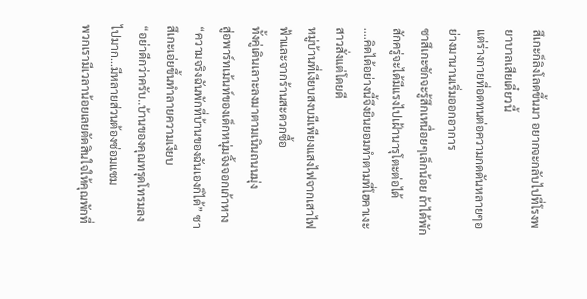สึเกะก็ลิงโลดขึ้นมา อยากจะกลับไปที่โรงพยาบาลเสียเดี๋ยวนี้
แต่ร่างกายที่อดทนต่อความกดดันหลายๆอย่างมานานเริ่มออกอาการ
ซาสึเกะชักจะรู้สึกเหนื่อยๆเล็กน้อย ถ้าได้พักสักครู่จะได้มีแรงไปเฝ้านารุโตะต่อได้
....คิดได้อย่างนี้จึงยินยอมทำตามที่โฮคาเงะสาวสั่งแต่โดยดี
หมู่บ้านที่เงียบสงบมีเพียงแสงไฟจากเสาไฟฟ้าและจากร้านสะดวกซื้อ
ทั้งคู่เดินเลาะลงมาตามเนินถนนมุ่ง
สู่อพาร์ทเม้นท์ของเด็กหนุ่มจิ้งจอกเก้าหาง
“ความจริงฉันพักที่บ้านของฉันเองก็ได้” ซาสึเกะเอ่ยขึ้นทำลายความเงียบ
“อย่าดีกว่าครับ..บ้านของคุณทรุดโทรมลงไปมาก...มีหลายส่วนต้องซ่อมแซม
พวกเรามีเวลาน้อยเลยตัดสินใจให้คุณพักที่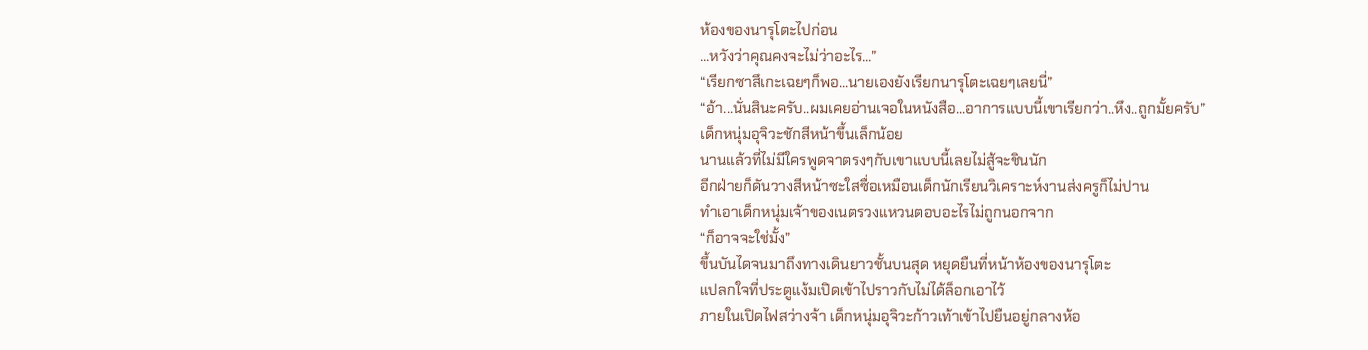ห้องของนารุโตะไปก่อน
...หวังว่าคุณคงจะไม่ว่าอะไร...”
“เรียกซาสึเกะเฉยๆก็พอ...นายเองยังเรียกนารุโตะเฉยๆเลยนี่”
“อ้า...นั่นสินะครับ..ผมเคยอ่านเจอในหนังสือ...อาการแบบนี้เขาเรียกว่า..หึง..ถูกมั้ยครับ”
เด็กหนุ่มอุจิวะชักสีหน้าขึ้นเล็กน้อย
นานแล้วที่ไม่มีใครพูดจาตรงๆกับเขาแบบนี้เลยไม่สู้จะชินนัก
อีกฝ่ายก็ดันวางสีหน้าซะใสซื่อเหมือนเด็กนักเรียนวิเคราะห์งานส่งครูก็ไม่ปาน
ทำเอาเด็กหนุ่มเจ้าของเนตรวงแหวนตอบอะไรไม่ถูกนอกจาก
“ก็อาจจะใช่มั้ง”
ขึ้นบันไดจนมาถึงทางเดินยาวชั้นบนสุด หยุดยืนที่หน้าห้องของนารุโตะ
แปลกใจที่ประตูแง้มเปิดเข้าไปราวกับไม่ได้ล็อกเอาไว้
ภายในเปิดไฟสว่างจ้า เด็กหนุ่มอุจิวะก้าวเท้าเข้าไปยืนอยู่กลางห้อ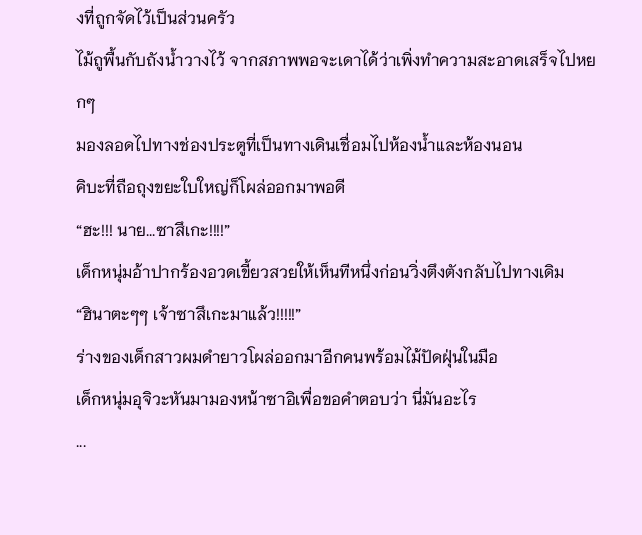งที่ถูกจัดไว้เป็นส่วนครัว
ไม้ถูพื้นกับถังน้ำวางไว้ จากสภาพพอจะเดาได้ว่าเพิ่งทำความสะอาดเสร็จไปหยกๆ
มองลอดไปทางช่องประตูที่เป็นทางเดินเชื่อมไปห้องน้ำและห้องนอน
คิบะที่ถือถุงขยะใบใหญ่ก็โผล่ออกมาพอดี
“ฮะ!!! นาย...ซาสึเกะ!!!!”
เด็กหนุ่มอ้าปากร้องอวดเขี้ยวสวยให้เห็นทีหนึ่งก่อนวิ่งตึงตังกลับไปทางเดิม
“ฮินาตะๆๆ เจ้าซาสึเกะมาแล้ว!!!!!”
ร่างของเด็กสาวผมดำยาวโผล่ออกมาอีกคนพร้อมไม้ปัดฝุ่นในมือ
เด็กหนุ่มอุจิวะหันมามองหน้าซาอิเพื่อขอคำตอบว่า นี่มันอะไร
...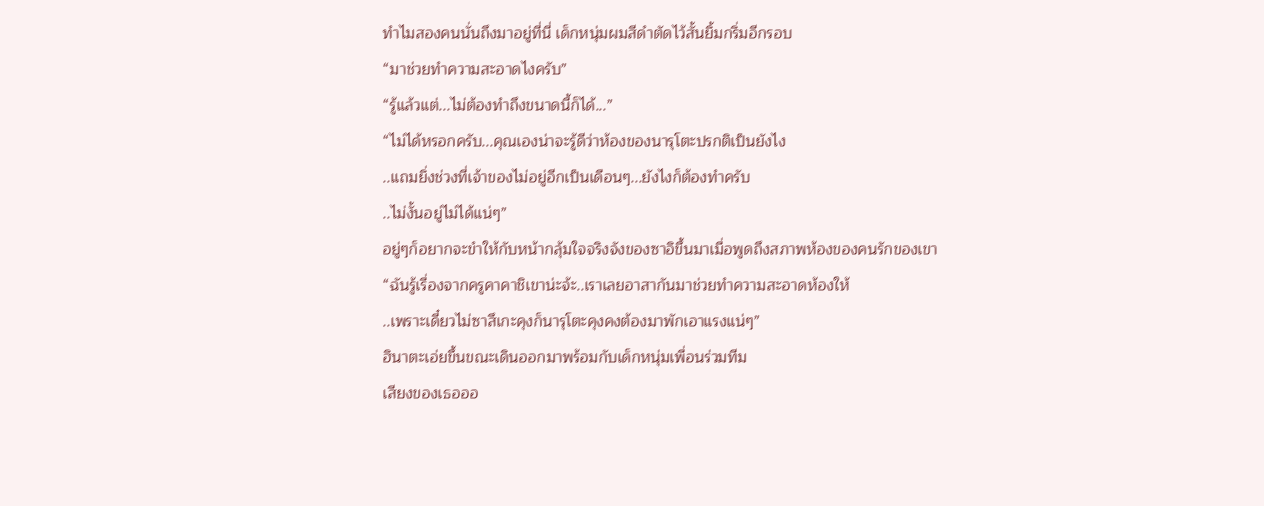ทำไมสองคนนั่นถึงมาอยู่ที่นี่ เด็กหนุ่มผมสีดำตัดไว้สั้นยิ้มกริ่มอีกรอบ
“มาช่วยทำความสะอาดไงครับ”
“รู้แล้วแต่...ไม่ต้องทำถึงขนาดนี้ก็ได้...”
“ไม่ได้หรอกครับ...คุณเองน่าจะรู้ดีว่าห้องของนารุโตะปรกติเป็นยังไง
..แถมยิ่งช่วงที่เจ้าของไม่อยู่อีกเป็นเดือนๆ...ยังไงก็ต้องทำครับ
..ไม่งั้นอยู่ไม่ได้แน่ๆ”
อยู่ๆก็อยากจะขำให้กับหน้ากลุ้มใจจริงจังของซาอิขึ้นมาเมื่อพูดถึงสภาพห้องของคนรักของเขา
“ฉันรู้เรื่องจากครูคาคาชิเขาน่ะจ้ะ..เราเลยอาสากันมาช่วยทำความสะอาดห้องให้
..เพราะเดี๋ยวไม่ซาสึเกะคุงก็นารุโตะคุงคงต้องมาพักเอาแรงแน่ๆ”
ฮินาตะเอ่ยขึ้นขณะเดินออกมาพร้อมกับเด็กหนุ่มเพื่อนร่วมทีม
เสียงของเธอออ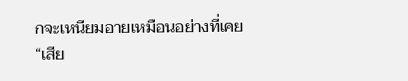กจะเหนียมอายเหมือนอย่างที่เคย
“เสีย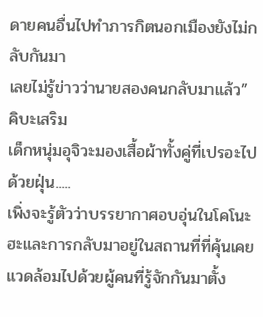ดายคนอื่นไปทำภารกิตนอกเมืองยังไม่กลับกันมา
เลยไม่รู้ข่าวว่านายสองคนกลับมาแล้ว” คิบะเสริม
เด็กหนุ่มอุจิวะมองเสื้อผ้าทั้งคู่ที่เปรอะไปด้วยฝุ่น.....
เพิ่งจะรู้ตัวว่าบรรยากาศอบอุ่นในโคโนะฮะและการกลับมาอยู่ในสถานที่ที่คุ้นเคย
แวดล้อมไปด้วยผู้คนที่รู้จักกันมาตั้ง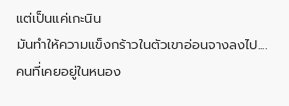แต่เป็นแค่เกะนิน
มันทำให้ความแข็งกร้าวในตัวเขาอ่อนจางลงไป....
คนที่เคยอยู่ในหนอง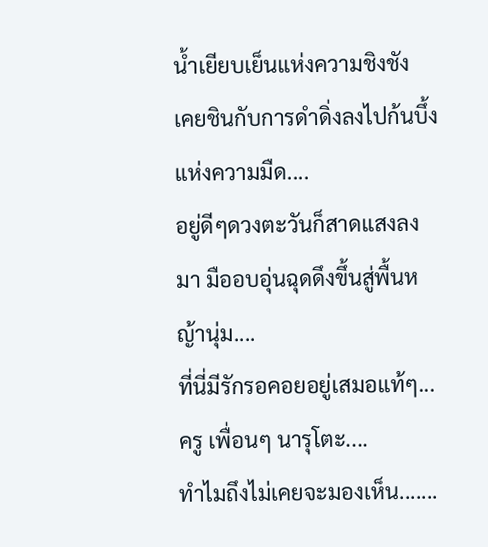น้ำเยียบเย็นแห่งความชิงชัง
เคยชินกับการดำดิ่งลงไปก้นบึ้งแห่งความมืด....
อยู่ดีๆดวงตะวันก็สาดแสงลงมา มืออบอุ่นฉุดดึงขึ้นสู่พื้นหญ้านุ่ม....
ที่นี่มีรักรอคอยอยู่เสมอแท้ๆ...ครู เพื่อนๆ นารุโตะ....
ทำไมถึงไม่เคยจะมองเห็น.......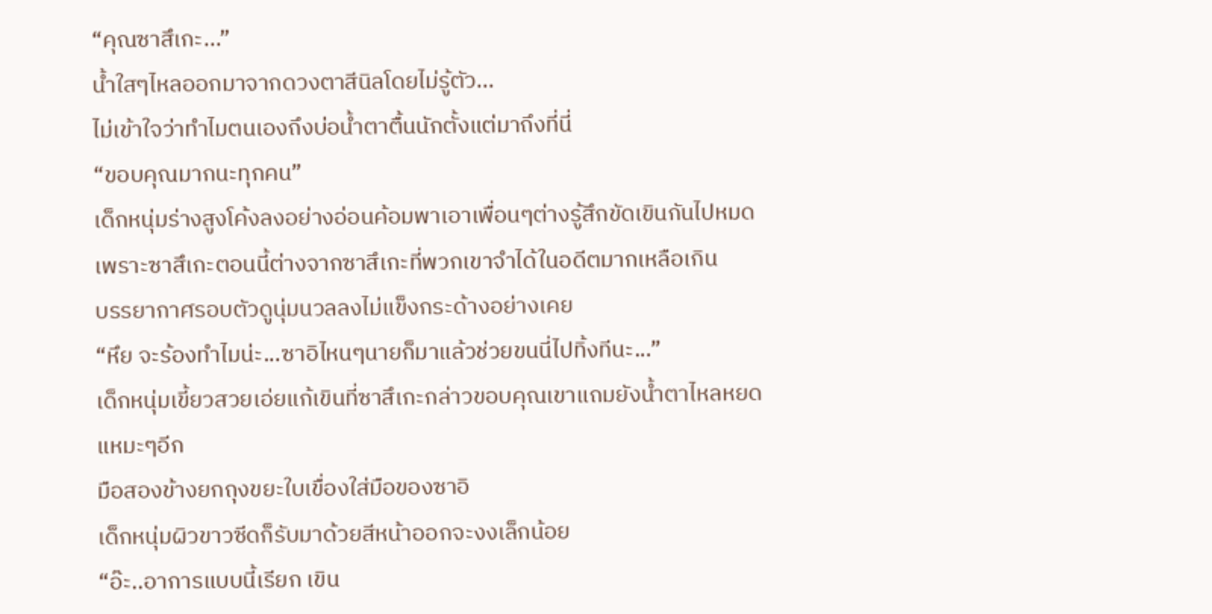“คุณซาสึเกะ...”
น้ำใสๆไหลออกมาจากดวงตาสีนิลโดยไม่รู้ตัว...
ไม่เข้าใจว่าทำไมตนเองถึงบ่อน้ำตาตื้นนักตั้งแต่มาถึงที่นี่
“ขอบคุณมากนะทุกคน”
เด็กหนุ่มร่างสูงโค้งลงอย่างอ่อนค้อมพาเอาเพื่อนๆต่างรู้สึกขัดเขินกันไปหมด
เพราะซาสึเกะตอนนี้ต่างจากซาสึเกะที่พวกเขาจำได้ในอดีตมากเหลือเกิน
บรรยากาศรอบตัวดูนุ่มนวลลงไม่แข็งกระด้างอย่างเคย
“หึย จะร้องทำไมน่ะ...ซาอิไหนๆนายก็มาแล้วช่วยขนนี่ไปทิ้งทีนะ...”
เด็กหนุ่มเขี้ยวสวยเอ่ยแก้เขินที่ซาสึเกะกล่าวขอบคุณเขาแถมยังน้ำตาไหลหยดแหมะๆอีก
มือสองข้างยกถุงขยะใบเขื่องใส่มือของซาอิ
เด็กหนุ่มผิวขาวซีดก็รับมาด้วยสีหน้าออกจะงงเล็กน้อย
“อ๊ะ..อาการแบบนี้เรียก เขิน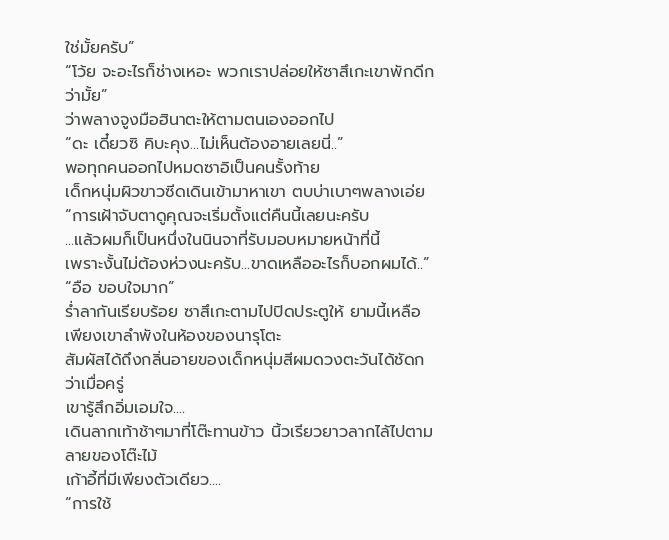ใช่มั้ยครับ”
“โว้ย จะอะไรก็ช่างเหอะ พวกเราปล่อยให้ซาสึเกะเขาพักดีกว่ามั้ย”
ว่าพลางจูงมือฮินาตะให้ตามตนเองออกไป
“ดะ เดี๋ยวซิ คิบะคุง...ไม่เห็นต้องอายเลยนี่..”
พอทุกคนออกไปหมดซาอิเป็นคนรั้งท้าย
เด็กหนุ่มผิวขาวซีดเดินเข้ามาหาเขา ตบบ่าเบาๆพลางเอ่ย
“การเฝ้าจับตาดูคุณจะเริ่มตั้งแต่คืนนี้เลยนะครับ
...แล้วผมก็เป็นหนึ่งในนินจาที่รับมอบหมายหน้าที่นี้
เพราะงั้นไม่ต้องห่วงนะครับ...ขาดเหลืออะไรก็บอกผมได้..”
“อือ ขอบใจมาก”
ร่ำลากันเรียบร้อย ซาสึเกะตามไปปิดประตูให้ ยามนี้เหลือเพียงเขาลำพังในห้องของนารุโตะ
สัมผัสได้ถึงกลิ่นอายของเด็กหนุ่มสีผมดวงตะวันได้ชัดกว่าเมื่อครู่
เขารู้สึกอิ่มเอมใจ....
เดินลากเท้าช้าๆมาที่โต๊ะทานข้าว นิ้วเรียวยาวลากไล้ไปตามลายของโต๊ะไม้
เก้าอี้ที่มีเพียงตัวเดียว....
“การใช้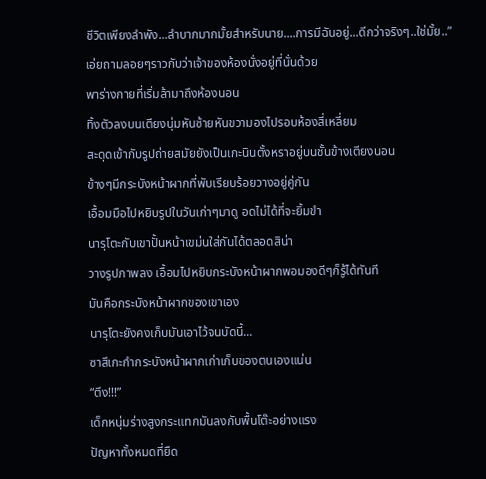ชีวิตเพียงลำพัง...ลำบากมากมั้ยสำหรับนาย....การมีฉันอยู่...ดีกว่าจริงๆ..ใช่มั้ย..”
เอ่ยถามลอยๆราวกับว่าเจ้าของห้องนั่งอยู่ที่นั่นด้วย
พาร่างกายที่เริ่มล้ามาถึงห้องนอน
ทิ้งตัวลงบนเตียงนุ่มหันซ้ายหันขวามองไปรอบห้องสี่เหลี่ยม
สะดุดเข้ากับรูปถ่ายสมัยยังเป็นเกะนินตั้งหราอยู่บนชั้นข้างเตียงนอน
ข้างๆมีกระบังหน้าผากที่พับเรียบร้อยวางอยู่คู่กัน
เอื้อมมือไปหยิบรูปในวันเก่าๆมาดู อดไม่ได้ที่จะยิ้มขำ
นารุโตะกับเขาปั้นหน้าเขม่นใส่กันได้ตลอดสิน่า
วางรูปภาพลง เอื้อมไปหยิบกระบังหน้าผากพอมองดีๆก็รู้ได้ทันที
มันคือกระบังหน้าผากของเขาเอง
นารุโตะยังคงเก็บมันเอาไว้จนบัดนี้...
ซาสึเกะกำกระบังหน้าผากเก่าเก็บของตนเองแน่น
“ตึง!!!”
เด็กหนุ่มร่างสูงกระแทกมันลงกับพื้นโต๊ะอย่างแรง
ปัญหาทั้งหมดที่ยืด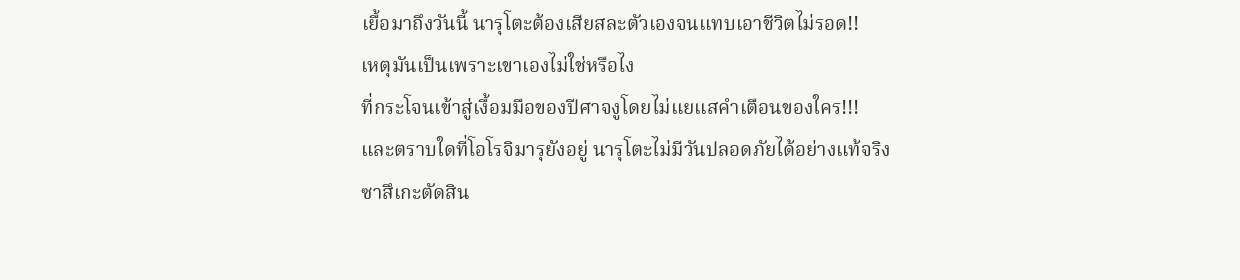เยื้อมาถึงวันนี้ นารุโตะต้องเสียสละตัวเองจนแทบเอาชีวิตไม่รอด!!
เหตุมันเป็นเพราะเขาเองไม่ใช่หรือไง
ที่กระโจนเข้าสู่เงื้อมมือของปีศาจงูโดยไม่แยแสคำเตือนของใคร!!!
และตราบใดที่โอโรจิมารุยังอยู่ นารุโตะไม่มีวันปลอดภัยได้อย่างแท้จริง
ซาสึเกะตัดสิน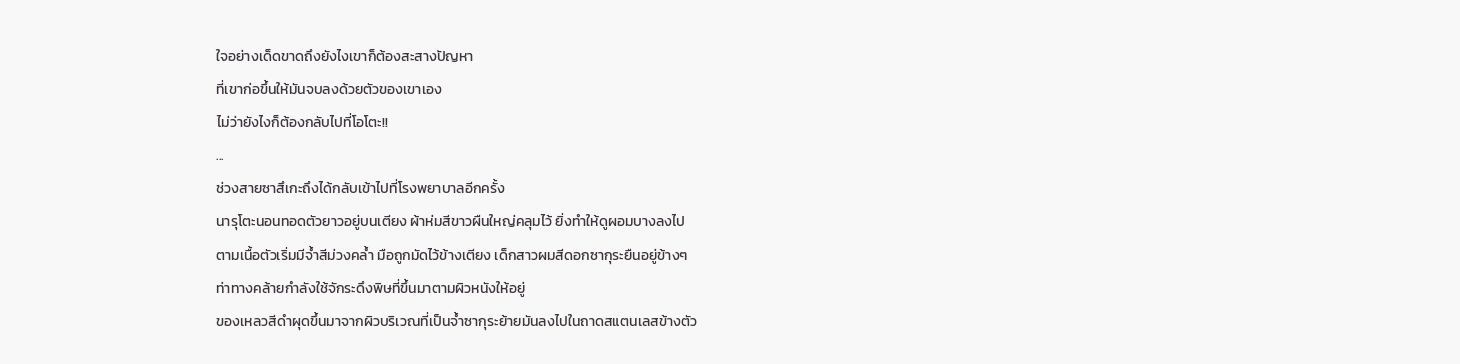ใจอย่างเด็ดขาดถึงยังไงเขาก็ต้องสะสางปัญหา
ที่เขาก่อขึ้นให้มันจบลงด้วยตัวของเขาเอง
ไม่ว่ายังไงก็ต้องกลับไปที่โอโตะ!!
...
ช่วงสายซาสึเกะถึงได้กลับเข้าไปที่โรงพยาบาลอีกครั้ง
นารุโตะนอนทอดตัวยาวอยู่บนเตียง ผ้าห่มสีขาวผืนใหญ่คลุมไว้ ยิ่งทำให้ดูผอมบางลงไป
ตามเนื้อตัวเริ่มมีจ้ำสีม่วงคล้ำ มือถูกมัดไว้ข้างเตียง เด็กสาวผมสีดอกซากุระยืนอยู่ข้างๆ
ท่าทางคล้ายกำลังใช้จักระดึงพิษที่ขึ้นมาตามผิวหนังให้อยู่
ของเหลวสีดำผุดขึ้นมาจากผิวบริเวณที่เป็นจ้ำซากุระย้ายมันลงไปในถาดสแตนเลสข้างตัว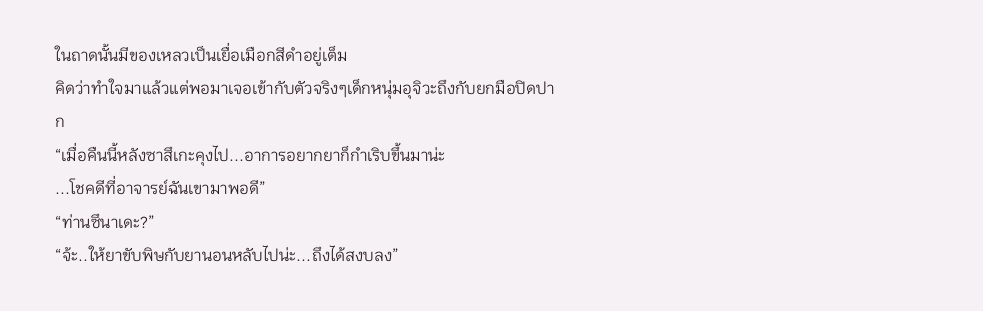ในถาดนั้นมีของเหลวเป็นเยื่อเมือกสีดำอยู่เต็ม
คิดว่าทำใจมาแล้วแต่พอมาเจอเข้ากับตัวจริงๆเด็กหนุ่มอุจิวะถึงกับยกมือปิดปาก
“เมื่อคืนนี้หลังซาสึเกะคุงไป...อาการอยากยาก็กำเริบขึ้นมาน่ะ
...โชคดีที่อาจารย์ฉันเขามาพอดี”
“ท่านซึนาเดะ?”
“จ้ะ..ให้ยาขับพิษกับยานอนหลับไปน่ะ...ถึงได้สงบลง”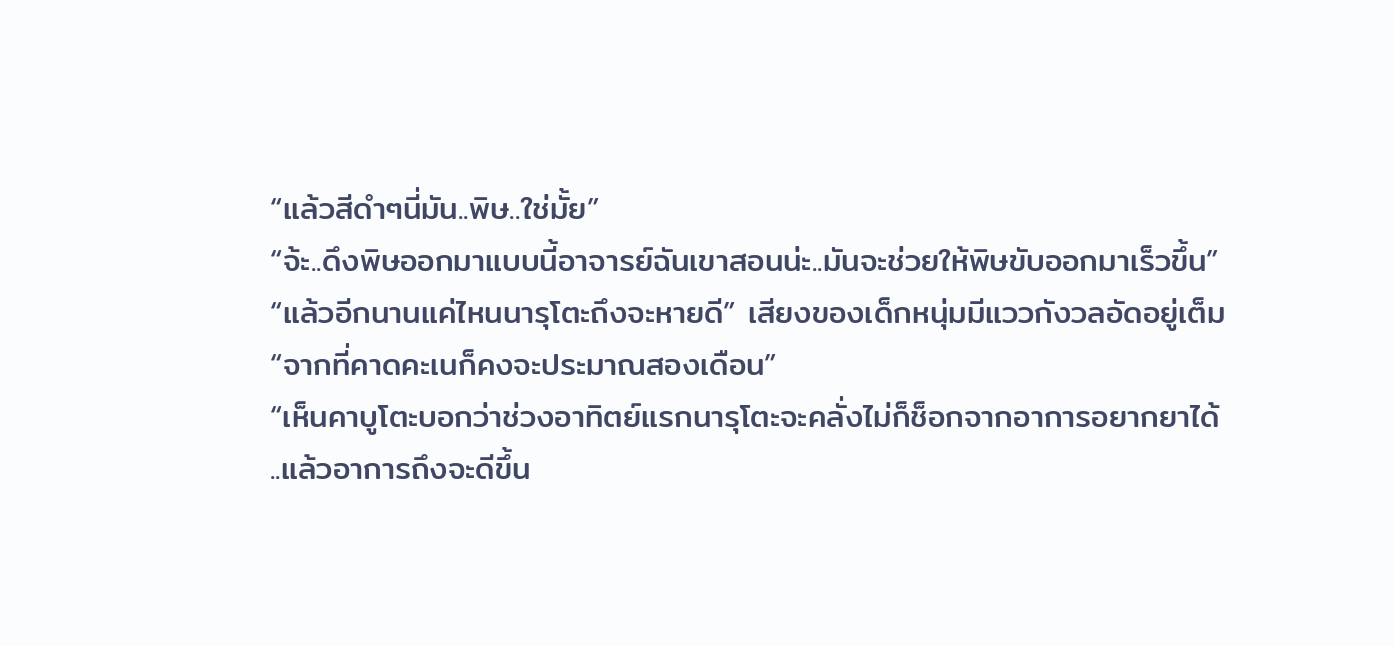“แล้วสีดำๆนี่มัน..พิษ..ใช่มั้ย”
“จ้ะ..ดึงพิษออกมาแบบนี้อาจารย์ฉันเขาสอนน่ะ..มันจะช่วยให้พิษขับออกมาเร็วขึ้น”
“แล้วอีกนานแค่ไหนนารุโตะถึงจะหายดี” เสียงของเด็กหนุ่มมีแววกังวลอัดอยู่เต็ม
“จากที่คาดคะเนก็คงจะประมาณสองเดือน”
“เห็นคาบูโตะบอกว่าช่วงอาทิตย์แรกนารุโตะจะคลั่งไม่ก็ช็อกจากอาการอยากยาได้
..แล้วอาการถึงจะดีขึ้น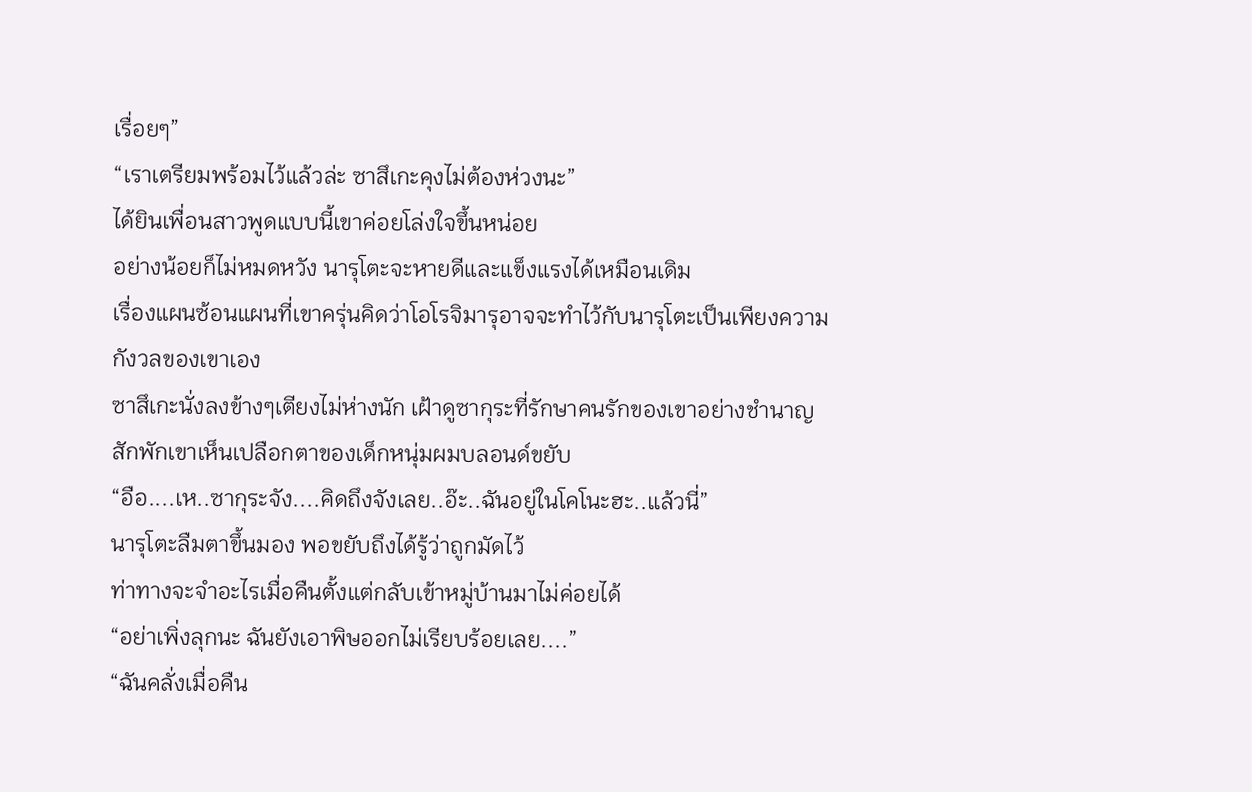เรื่อยๆ”
“เราเตรียมพร้อมไว้แล้วล่ะ ซาสึเกะคุงไม่ต้องห่วงนะ”
ได้ยินเพื่อนสาวพูดแบบนี้เขาค่อยโล่งใจขึ้นหน่อย
อย่างน้อยก็ไม่หมดหวัง นารุโตะจะหายดีและแข็งแรงได้เหมือนเดิม
เรื่องแผนซ้อนแผนที่เขาครุ่นคิดว่าโอโรจิมารุอาจจะทำไว้กับนารุโตะเป็นเพียงความกังวลของเขาเอง
ซาสึเกะนั่งลงข้างๆเตียงไม่ห่างนัก เฝ้าดูซากุระที่รักษาคนรักของเขาอย่างชำนาญ
สักพักเขาเห็นเปลือกตาของเด็กหนุ่มผมบลอนด์ขยับ
“อือ....เห..ซากุระจัง....คิดถึงจังเลย..อ๊ะ..ฉันอยู่ในโคโนะฮะ..แล้วนี่”
นารุโตะลืมตาขึ้นมอง พอขยับถึงได้รู้ว่าถูกมัดไว้
ท่าทางจะจำอะไรเมื่อคืนตั้งแต่กลับเข้าหมู่บ้านมาไม่ค่อยได้
“อย่าเพิ่งลุกนะ ฉันยังเอาพิษออกไม่เรียบร้อยเลย....”
“ฉันคลั่งเมื่อคืน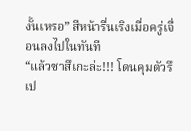งั้นเหรอ” สีหน้ารื่นเริงเมื่อครู่เจื่อนลงไปในทันที
“แล้วซาสึเกะล่ะ!!! โดนคุมตัวรึเป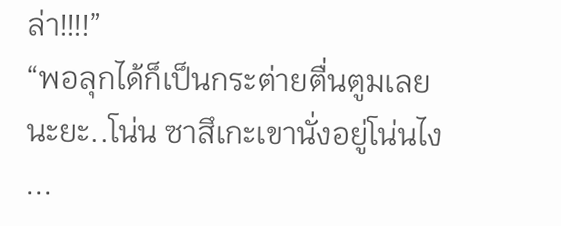ล่า!!!!”
“พอลุกได้ก็เป็นกระต่ายตื่นตูมเลยนะยะ..โน่น ซาสึเกะเขานั่งอยู่โน่นไง
...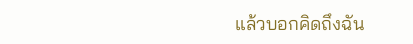แล้วบอกคิดถึงฉัน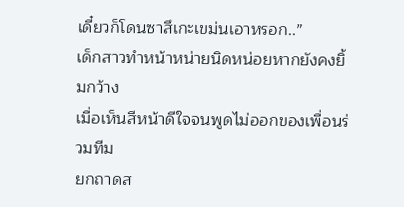เดี๋ยวก็โดนซาสึเกะเขม่นเอาหรอก..”
เด็กสาวทำหน้าหน่ายนิดหน่อยหากยังคงยิ้มกว้าง
เมื่อเห็นสีหน้าดีใจจนพูดไม่ออกของเพื่อนร่วมทีม
ยกถาดส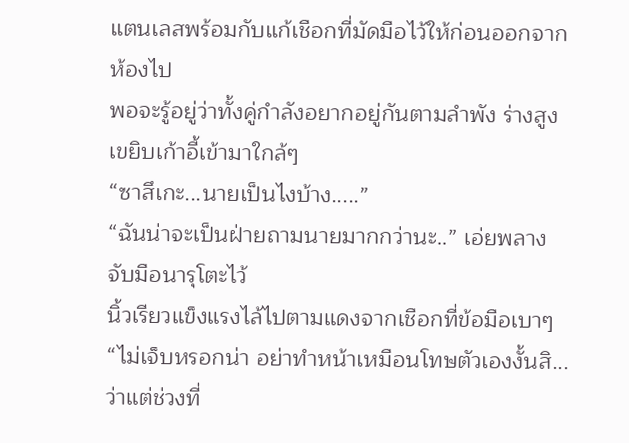แตนเลสพร้อมกับแก้เชือกที่มัดมือไว้ให้ก่อนออกจากห้องไป
พอจะรู้อยู่ว่าทั้งคู่กำลังอยากอยู่กันตามลำพัง ร่างสูงเขยิบเก้าอี้เข้ามาใกล้ๆ
“ซาสึเกะ...นายเป็นไงบ้าง.....”
“ฉันน่าจะเป็นฝ่ายถามนายมากกว่านะ..” เอ่ยพลางจับมือนารุโตะไว้
นิ้วเรียวแข็งแรงไล้ไปตามแดงจากเชือกที่ข้อมือเบาๆ
“ไม่เจ็บหรอกน่า อย่าทำหน้าเหมือนโทษตัวเองงั้นสิ...ว่าแต่ช่วงที่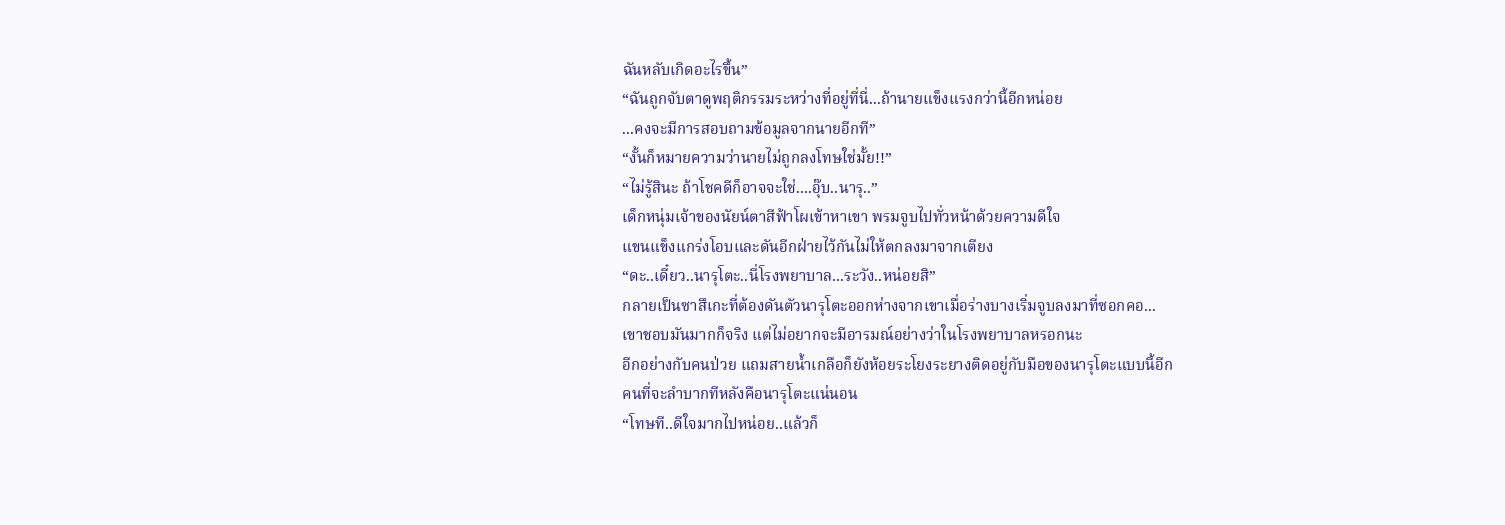ฉันหลับเกิดอะไรขึ้น”
“ฉันถูกจับตาดูพฤติกรรมระหว่างที่อยู่ที่นี่...ถ้านายแข็งแรงกว่านี้อีกหน่อย
...คงจะมีการสอบถามข้อมูลจากนายอีกที”
“งั้นก็หมายความว่านายไม่ถูกลงโทษใช่มั้ย!!”
“ไม่รู้สินะ ถ้าโชคดีก็อาจจะใช่....อุ๊บ..นารุ..”
เด็กหนุ่มเจ้าของนัยน์ตาสีฟ้าโผเข้าหาเขา พรมจูบไปทั่วหน้าด้วยความดีใจ
แขนแข็งแกร่งโอบและดันอีกฝ่ายไว้กันไม่ให้ตกลงมาจากเตียง
“ดะ..เดี๋ยว..นารุโตะ..นี่โรงพยาบาล...ระวัง..หน่อยสิ”
กลายเป็นซาสึเกะที่ต้องดันตัวนารุโตะออกห่างจากเขาเมื่อร่างบางเริ่มจูบลงมาที่ซอกคอ...
เขาชอบมันมากก็จริง แต่ไม่อยากจะมีอารมณ์อย่างว่าในโรงพยาบาลหรอกนะ
อีกอย่างกับคนป่วย แถมสายน้ำเกลือก็ยังห้อยระโยงระยางติดอยู่กับมือของนารุโตะแบบนี้อีก
คนที่จะลำบากทีหลังคือนารุโตะแน่นอน
“โทษที..ดีใจมากไปหน่อย..แล้วก็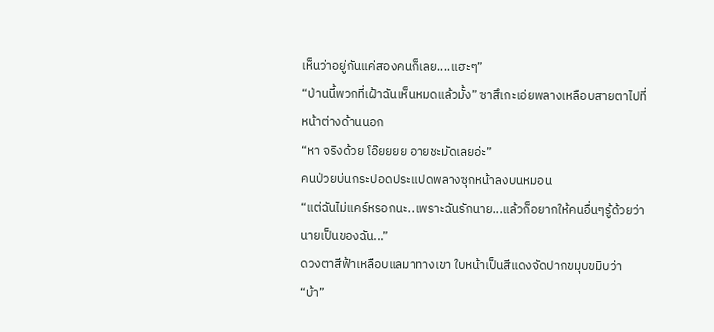เห็นว่าอยู่กันแค่สองคนก็เลย....แฮะๆ”
“ป่านนี้พวกที่เฝ้าฉันเห็นหมดแล้วมั้ง” ซาสึเกะเอ่ยพลางเหลือบสายตาไปที่หน้าต่างด้านนอก
“หา จริงด้วย โอ๊ยยยย อายชะมัดเลยอ่ะ”
คนป่วยบ่นกระปอดประแปดพลางซุกหน้าลงบนหมอน
“แต่ฉันไม่แคร์หรอกนะ..เพราะฉันรักนาย...แล้วก็อยากให้คนอื่นๆรู้ด้วยว่านายเป็นของฉัน...”
ดวงตาสีฟ้าเหลือบแลมาทางเขา ใบหน้าเป็นสีแดงจัดปากขมุบขมิบว่า “บ้า”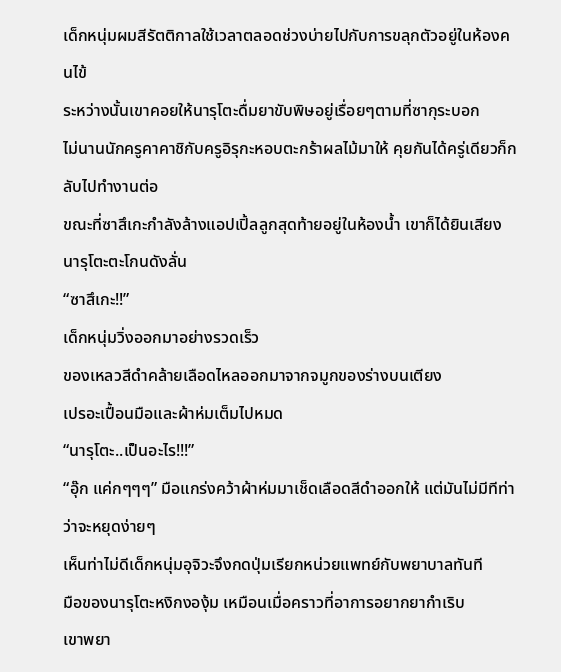เด็กหนุ่มผมสีรัตติกาลใช้เวลาตลอดช่วงบ่ายไปกับการขลุกตัวอยู่ในห้องคนไข้
ระหว่างนั้นเขาคอยให้นารุโตะดื่มยาขับพิษอยู่เรื่อยๆตามที่ซากุระบอก
ไม่นานนักครูคาคาชิกับครูอิรุกะหอบตะกร้าผลไม้มาให้ คุยกันได้ครู่เดียวก็กลับไปทำงานต่อ
ขณะที่ซาสึเกะกำลังล้างแอปเปิ้ลลูกสุดท้ายอยู่ในห้องน้ำ เขาก็ได้ยินเสียงนารุโตะตะโกนดังลั่น
“ซาสึเกะ!!”
เด็กหนุ่มวิ่งออกมาอย่างรวดเร็ว
ของเหลวสีดำคล้ายเลือดไหลออกมาจากจมูกของร่างบนเตียง
เปรอะเปื้อนมือและผ้าห่มเต็มไปหมด
“นารุโตะ..เป็นอะไร!!!”
“อุ๊ก แค่กๆๆๆ” มือแกร่งคว้าผ้าห่มมาเช็ดเลือดสีดำออกให้ แต่มันไม่มีทีท่าว่าจะหยุดง่ายๆ
เห็นท่าไม่ดีเด็กหนุ่มอุจิวะจึงกดปุ่มเรียกหน่วยแพทย์กับพยาบาลทันที
มือของนารุโตะหงิกงองุ้ม เหมือนเมื่อคราวที่อาการอยากยากำเริบ
เขาพยา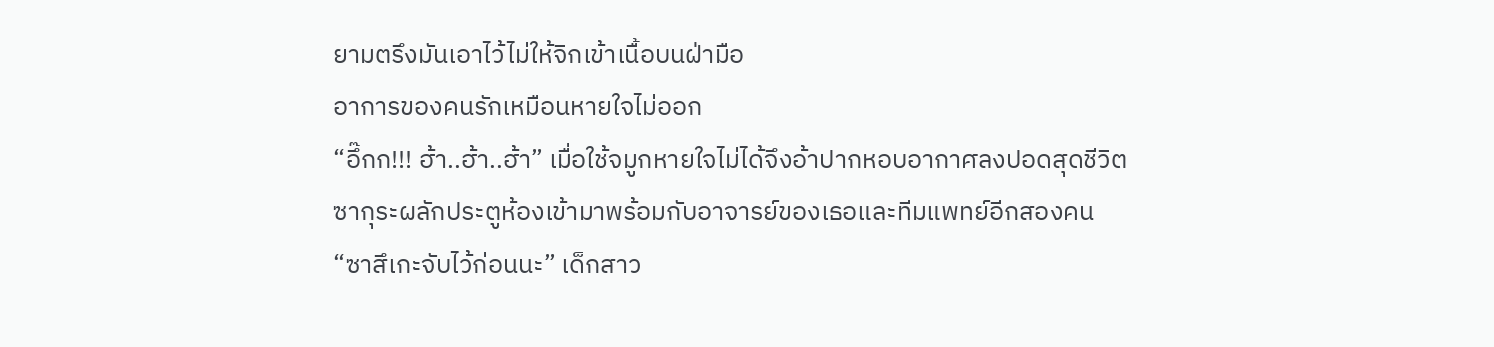ยามตรึงมันเอาไว้ไม่ให้จิกเข้าเนื้อบนฝ่ามือ
อาการของคนรักเหมือนหายใจไม่ออก
“อึ๊กก!!! ฮ้า..ฮ้า..ฮ้า” เมื่อใช้จมูกหายใจไม่ได้จึงอ้าปากหอบอากาศลงปอดสุดชีวิต
ซากุระผลักประตูห้องเข้ามาพร้อมกับอาจารย์ของเธอและทีมแพทย์อีกสองคน
“ซาสึเกะจับไว้ก่อนนะ” เด็กสาว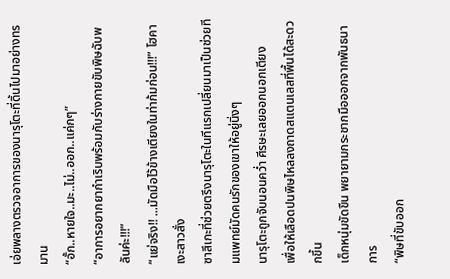เอ่ยพลางตรวจอาการของนารุโตะที่ดิ้นไปมาอย่างทรมาน
“อั้ก..หายใจ..มะ..ไม่..ออก..แค่กๆ”
“อาการอยากยากำเริบพร้อมกับร่างกายขับพิษฉับพลันค่ะ!!!”
“แย่จริง!! ...มัดมือไว้ข้างเตียงในท่าก้มก่อน!!!” โฮคาเงะสาวสั่ง
ซาสึเกะที่ช่วยตรึงนารุโตะในทีแรกเปลี่ยนมาเป็นช่วยทีมแพทย์มัดคนรักของเขาให้อยู่นิ่งๆ
นารุโตะถูกจับนอนคว่ำ ศีรษะเลยออกนอกเตียง
เพื่อให้เลือดปนพิษไหลลงถาดสแตนเลสที่พื้นได้สะดวกขึ้น
เด็กหนุ่มขัดขืน พยายามกระชากมือออกจากพันธนาการ
“พิษที่ขับออก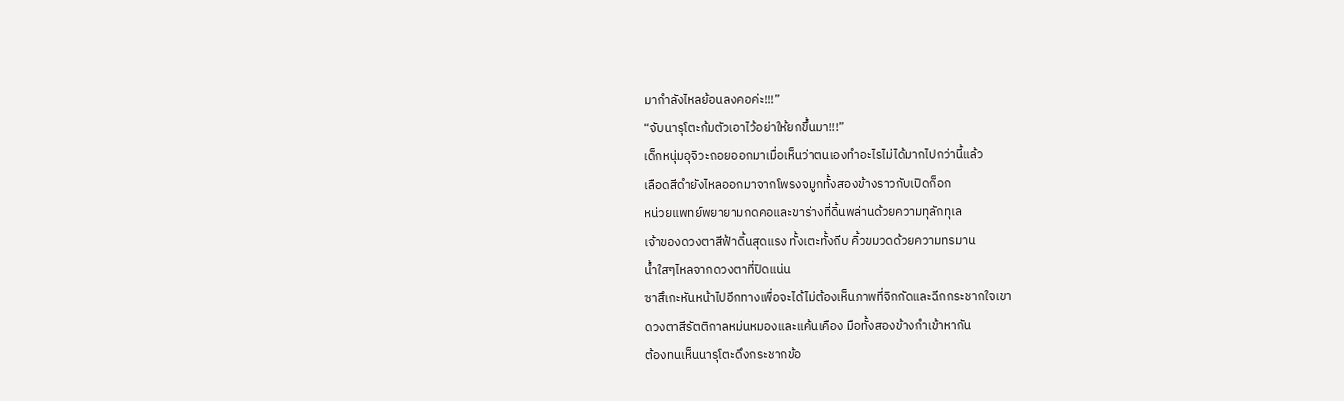มากำลังไหลย้อนลงคอค่ะ!!!”
“จับนารุโตะก้มตัวเอาไว้อย่าให้ยกขึ้นมา!!!”
เด็กหนุ่มอุจิวะถอยออกมาเมื่อเห็นว่าตนเองทำอะไรไม่ได้มากไปกว่านี้แล้ว
เลือดสีดำยังไหลออกมาจากโพรงจมูกทั้งสองข้างราวกับเปิดก็อก
หน่วยแพทย์พยายามกดคอและขาร่างที่ดิ้นพล่านด้วยความทุลักทุเล
เจ้าของดวงตาสีฟ้าดิ้นสุดแรง ทั้งเตะทั้งถีบ คิ้วขมวดด้วยความทรมาน
น้ำใสๆไหลจากดวงตาที่ปิดแน่น
ซาสึเกะหันหน้าไปอีกทางเพื่อจะได้ไม่ต้องเห็นภาพที่จิกกัดและฉีกกระชากใจเขา
ดวงตาสีรัตติกาลหม่นหมองและแค้นเคือง มือทั้งสองข้างกำเข้าหากัน
ต้องทนเห็นนารุโตะดึงกระชากข้อ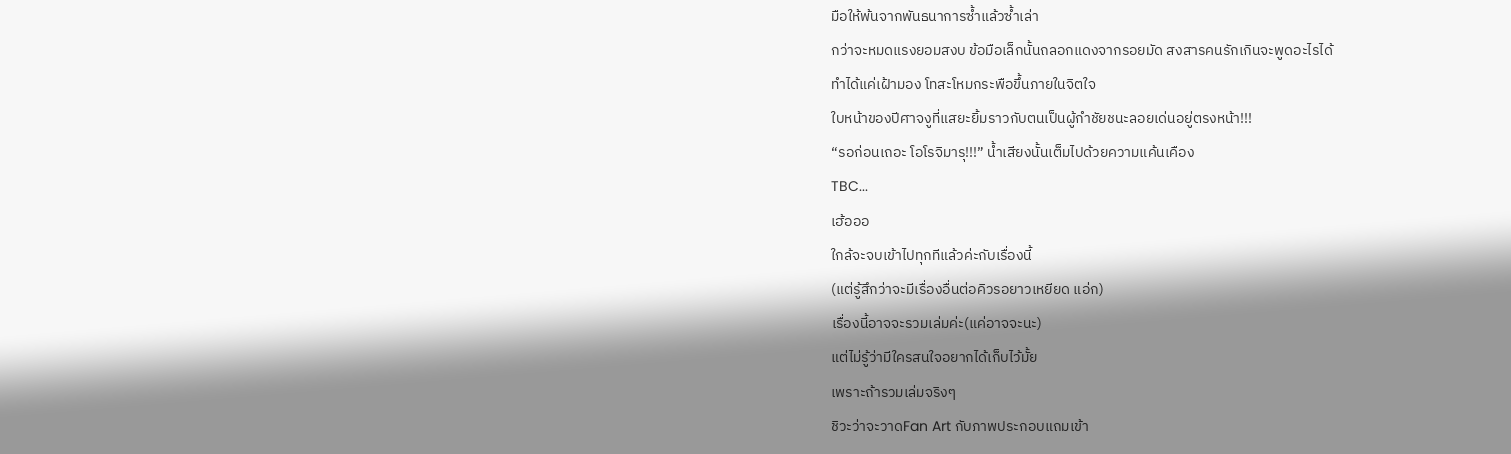มือให้พ้นจากพันธนาการซ้ำแล้วซ้ำเล่า
กว่าจะหมดแรงยอมสงบ ข้อมือเล็กนั้นถลอกแดงจากรอยมัด สงสารคนรักเกินจะพูดอะไรได้
ทำได้แค่เฝ้ามอง โทสะโหมกระพือขึ้นภายในจิตใจ
ใบหน้าของปีศาจงูที่แสยะยิ้มราวกับตนเป็นผู้กำชัยชนะลอยเด่นอยู่ตรงหน้า!!!
“รอก่อนเถอะ โอโรจิมารุ!!!” น้ำเสียงนั้นเต็มไปด้วยความแค้นเคือง
TBC...
เฮ้อออ
ใกล้จะจบเข้าไปทุกทีแล้วค่ะกับเรื่องนี้
(แต่รู้สึกว่าจะมีเรื่องอื่นต่อคิวรอยาวเหยียด แอ่ก)
เรื่องนี้อาจจะรวมเล่มค่ะ(แค่อาจจะนะ)
แต่ไม่รู้ว่ามีใครสนใจอยากได้เก็บไว้มั้ย
เพราะถ้ารวมเล่มจริงๆ
ชิวะว่าจะวาดFan Art กับภาพประกอบแถมเข้า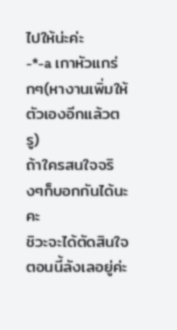ไปให้น่ะค่ะ
-*-a เกาหัวแกร่กๆ(หางานเพิ่มให้ตัวเองอีกแล้วตรู)
ถ้าใครสนใจจริงๆก็บอกกันได้นะคะ
ชิวะจะได้ตัดสินใจ ตอนนี้ลังเลอยู่ค่ะ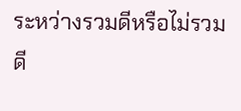ระหว่างรวมดีหรือไม่รวมดี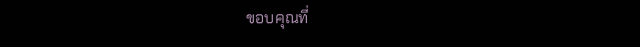ขอบคุณที่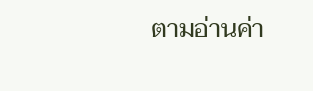ตามอ่านค่า